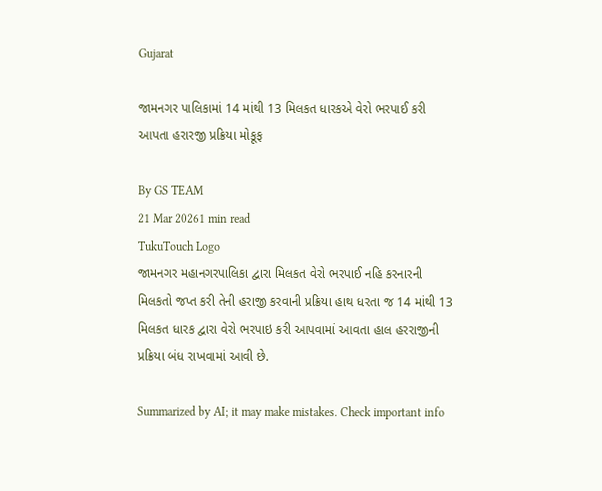Gujarat

જામનગર પાલિકામાં 14 માંથી 13 મિલકત ધારકએ વેરો ભરપાઈ કરી આપતા હરારજી પ્રક્રિયા મોકૂફ

By GS TEAM
21 Mar 20261 min read
TukuTouch Logo
જામનગર મહાનગરપાલિકા દ્વારા મિલકત વેરો ભરપાઈ નહિ કરનારની મિલકતો જપ્ત કરી તેની હરાજી કરવાની પ્રક્રિયા હાથ ધરતા જ 14 માંથી 13 મિલકત ધારક દ્વારા વેરો ભરપાઇ કરી આપવામાં આવતા હાલ હરરાજીની પ્રક્રિયા બંધ રાખવામાં આવી છે.

Summarized by AI; it may make mistakes. Check important info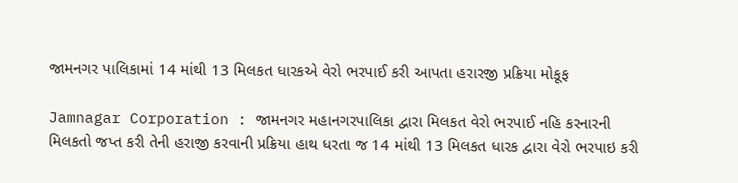જામનગર પાલિકામાં 14 માંથી 13 મિલકત ધારકએ વેરો ભરપાઈ કરી આપતા હરારજી પ્રક્રિયા મોકૂફ

Jamnagar Corporation : જામનગર મહાનગરપાલિકા દ્વારા મિલકત વેરો ભરપાઈ નહિ કરનારની મિલકતો જપ્ત કરી તેની હરાજી કરવાની પ્રક્રિયા હાથ ધરતા જ 14 માંથી 13 મિલકત ધારક દ્વારા વેરો ભરપાઇ કરી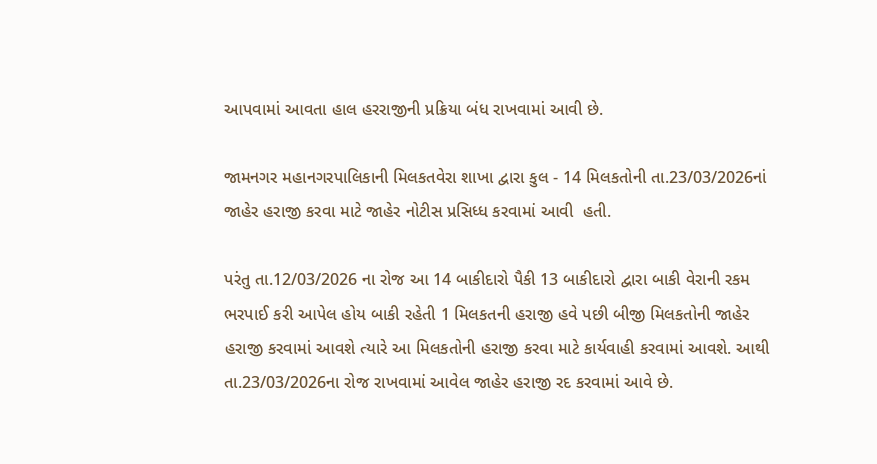આપવામાં આવતા હાલ હરરાજીની પ્રક્રિયા બંધ રાખવામાં આવી છે.

જામનગર મહાનગરપાલિકાની મિલકતવેરા શાખા દ્વારા કુલ - 14 મિલકતોની તા.23/03/2026નાં જાહેર હરાજી કરવા માટે જાહેર નોટીસ પ્રસિધ્ધ કરવામાં આવી  હતી.

પરંતુ તા.12/03/2026 ના રોજ આ 14 બાકીદારો પૈકી 13 બાકીદારો દ્વારા બાકી વેરાની રકમ ભરપાઈ કરી આપેલ હોય બાકી રહેતી 1 મિલકતની હરાજી હવે પછી બીજી મિલકતોની જાહેર હરાજી કરવામાં આવશે ત્યારે આ મિલકતોની હરાજી કરવા માટે કાર્યવાહી કરવામાં આવશે. આથી તા.23/03/2026ના રોજ રાખવામાં આવેલ જાહેર હરાજી રદ કરવામાં આવે છે.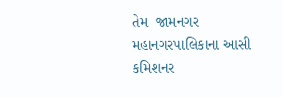તેમ  જામનગર મહાનગરપાલિકાના આસી કમિશનર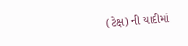(ટેક્ષ) ની યાદીમાં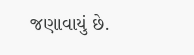જણાવાયું છે.